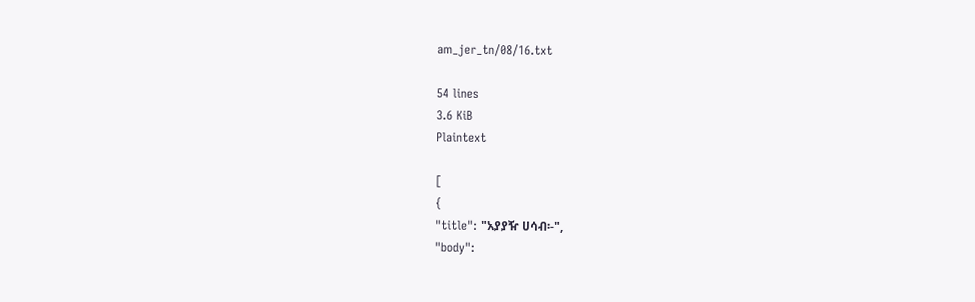am_jer_tn/08/16.txt

54 lines
3.6 KiB
Plaintext

[
{
"title": "አያያዥ ሀሳብ፡-",
"body":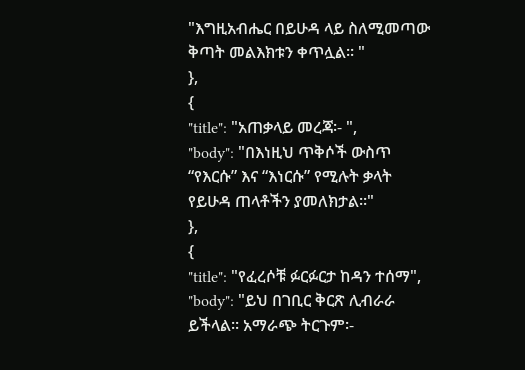"እግዚአብሔር በይሁዳ ላይ ስለሚመጣው ቅጣት መልእክቱን ቀጥሏል፡፡ "
},
{
"title": "አጠቃላይ መረጃ፡- ",
"body": "በእነዚህ ጥቅሶች ውስጥ “የእርሱ” እና “እነርሱ” የሚሉት ቃላት የይሁዳ ጠላቶችን ያመለክታል፡፡"
},
{
"title": "የፈረሶቹ ፉርፉርታ ከዳን ተሰማ",
"body": "ይህ በገቢር ቅርጽ ሊብራራ ይችላል፡፡ አማራጭ ትርጉም፡-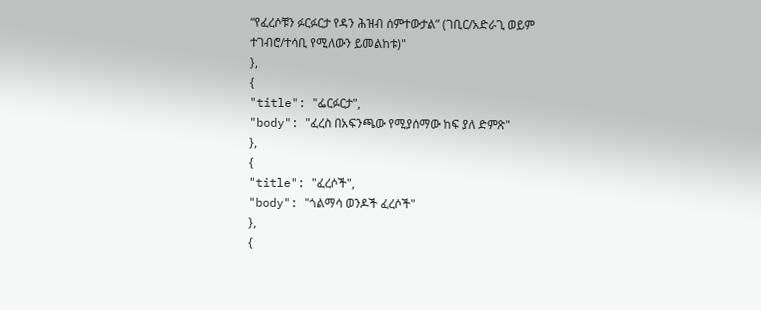“የፈረሶቹን ፉርፉርታ የዳን ሕዝብ ሰምተውታል” (ገቢር/አድራጊ ወይም ተገብሮ/ተሳቢ የሚለውን ይመልከቱ)"
},
{
"title": "ፌርፉርታ",
"body": "ፈረስ በአፍንጫው የሚያሰማው ከፍ ያለ ድምጽ"
},
{
"title": "ፈረሶች",
"body": "ጎልማሳ ወንዶች ፈረሶች"
},
{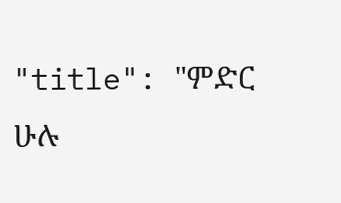"title": "ምድር ሁሉ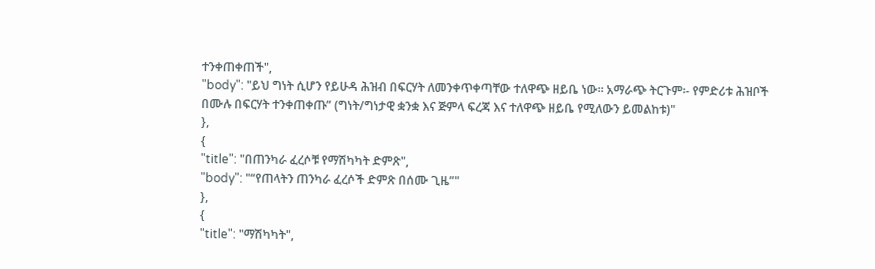ተንቀጠቀጠች",
"body": "ይህ ግነት ሲሆን የይሁዳ ሕዝብ በፍርሃት ለመንቀጥቀጣቸው ተለዋጭ ዘይቤ ነው፡፡ አማራጭ ትርጉም፡- የምድሪቱ ሕዝቦች በሙሉ በፍርሃት ተንቀጠቀጡ” (ግነት/ግነታዊ ቋንቋ እና ጅምላ ፍረጃ እና ተለዋጭ ዘይቤ የሚለውን ይመልከቱ)"
},
{
"title": "በጠንካራ ፈረሶቹ የማሽካካት ድምጽ",
"body": "“የጠላትን ጠንካራ ፈረሶች ድምጽ በሰሙ ጊዜ”"
},
{
"title": "ማሽካካት",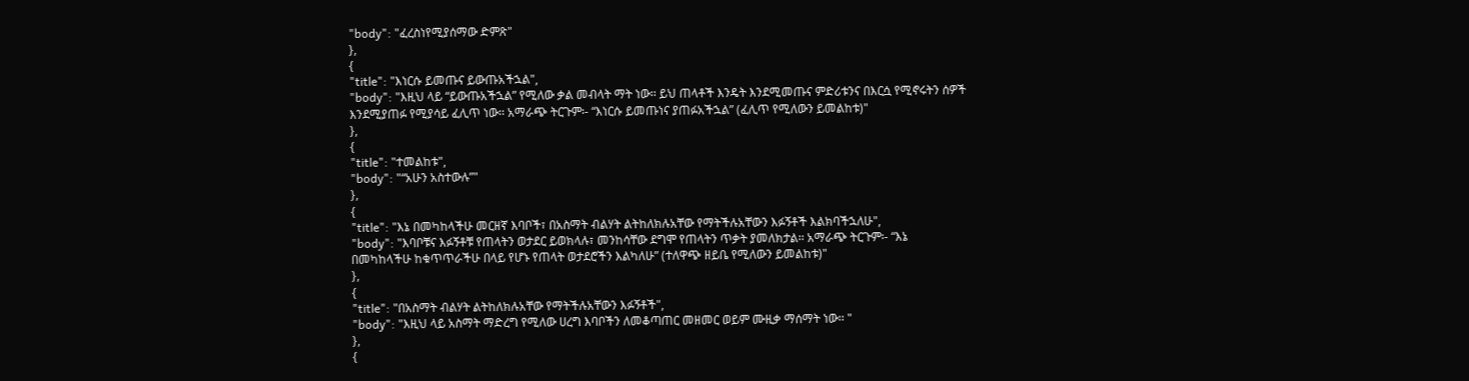"body": "ፈረስነየሚያሰማው ድምጽ"
},
{
"title": "እነርሱ ይመጡና ይውጡአችኋል",
"body": "እዚህ ላይ “ይውጡአችኋል” የሚለው ቃል መብላት ማት ነው፡፡ ይህ ጠላቶች እንዴት እንደሚመጡና ምድሪቱንና በእርሷ የሚኖሩትን ሰዎች እንደሚያጠፉ የሚያሳይ ፈሊጥ ነው፡፡ አማራጭ ትርጉም፡- “እነርሱ ይመጡነና ያጠፉአችኋል” (ፈሊጥ የሚለውን ይመልከቱ)"
},
{
"title": "ተመልከቱ",
"body": "“አሁን አስተውሉ”"
},
{
"title": "እኔ በመካከላችሁ መርዘኛ እባቦች፣ በአስማት ብልሃት ልትከለክሉአቸው የማትችሉአቸውን እፉኝቶች እልክባችኋለሁ",
"body": "እባቦቹና እፉኝቶቹ የጠላትን ወታደር ይወክላሉ፣ መንከሳቸው ደግሞ የጠላትን ጥቃት ያመለክታል፡፡ አማራጭ ትርጉም፡- “እኔ በመካከላችሁ ከቁጥጥራችሁ በላይ የሆኑ የጠላት ወታደሮችን እልካለሁ” (ተለዋጭ ዘይቤ የሚለውን ይመልከቱ)"
},
{
"title": "በአስማት ብልሃት ልትከለክሉአቸው የማትችሉአቸውን እፉኝቶች",
"body": "እዚህ ላይ አስማት ማድረግ የሚለው ሀረግ እባቦችን ለመቆጣጠር መዘመር ወይም ሙዚቃ ማሰማት ነው፡፡ "
},
{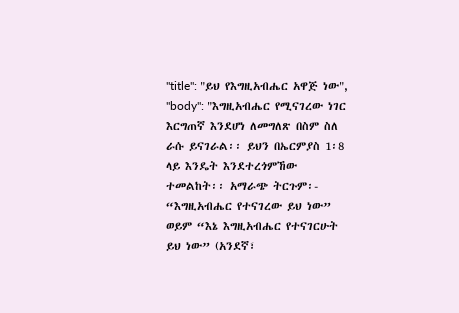"title": "ይህ የእግዚአብሔር አዋጅ ነው",
"body": "እግዚአብሔር የሚናገረው ነገር እርግጠኛ እንደሆነ ለመግለጽ በስም ስለ ራሱ ይናገራል፡፡ ይህን በኤርምያስ 1፡8 ላይ እንዴት እንደተረጎምኸው ተመልከት፡፡ አማራጭ ትርጉም፡- “እግዚአብሔር የተናገረው ይህ ነው” ወይም “እኔ እግዚአብሔር የተናገርሁት ይህ ነው” (አንደኛ፣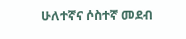ሁለተኛና ሶስተኛ መደብ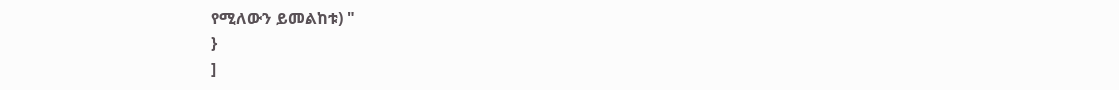የሚለውን ይመልከቱ) "
}
]